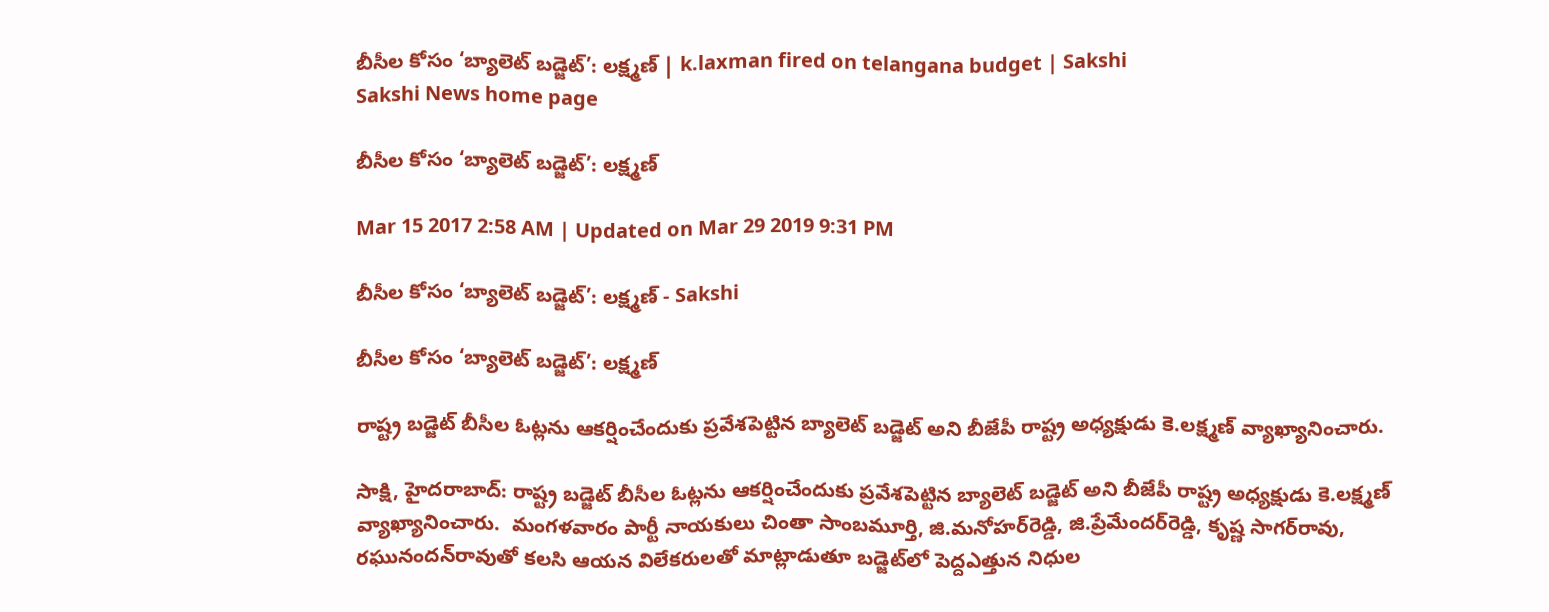బీసీల కోసం ‘బ్యాలెట్‌ బడ్జెట్‌’: లక్ష్మణ్‌ | k.laxman fired on telangana budget | Sakshi
Sakshi News home page

బీసీల కోసం ‘బ్యాలెట్‌ బడ్జెట్‌’: లక్ష్మణ్‌

Mar 15 2017 2:58 AM | Updated on Mar 29 2019 9:31 PM

బీసీల కోసం ‘బ్యాలెట్‌ బడ్జెట్‌’: లక్ష్మణ్‌ - Sakshi

బీసీల కోసం ‘బ్యాలెట్‌ బడ్జెట్‌’: లక్ష్మణ్‌

రాష్ట్ర బడ్జెట్‌ బీసీల ఓట్లను ఆకర్షించేందుకు ప్రవేశపెట్టిన బ్యాలెట్‌ బడ్జెట్‌ అని బీజేపీ రాష్ట్ర అధ్యక్షుడు కె.లక్ష్మణ్‌ వ్యాఖ్యానించారు.

సాక్షి, హైదరాబాద్‌: రాష్ట్ర బడ్జెట్‌ బీసీల ఓట్లను ఆకర్షించేందుకు ప్రవేశపెట్టిన బ్యాలెట్‌ బడ్జెట్‌ అని బీజేపీ రాష్ట్ర అధ్యక్షుడు కె.లక్ష్మణ్‌ వ్యాఖ్యానించారు.  మంగళవారం పార్టీ నాయకులు చింతా సాంబమూర్తి, జి.మనోహర్‌రెడ్డి, జి.ప్రేమేందర్‌రెడ్డి, కృష్ణ సాగర్‌రావు, రఘునందన్‌రావుతో కలసి ఆయన విలేకరులతో మాట్లాడుతూ బడ్జెట్‌లో పెద్దఎత్తున నిధుల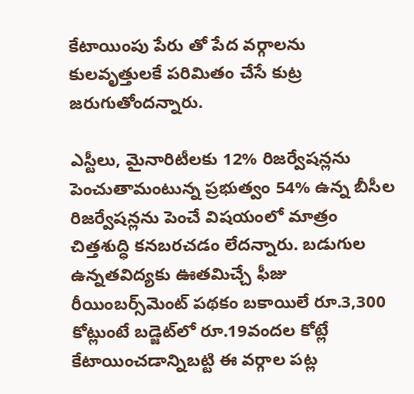కేటాయింపు పేరు తో పేద వర్గాలను కులవృత్తులకే పరిమితం చేసే కుట్ర జరుగుతోందన్నారు.

ఎస్టీలు, మైనారిటీలకు 12% రిజర్వేషన్లను పెంచుతామంటున్న ప్రభుత్వం 54% ఉన్న బీసీల రిజర్వేషన్లను పెంచే విషయంలో మాత్రం చిత్తశుద్ధి కనబరచడం లేదన్నారు. బడుగుల ఉన్నతవిద్యకు ఊతమిచ్చే ఫీజు రీయింబర్స్‌మెంట్‌ పథకం బకాయిలే రూ.3,300 కోట్లుంటే బడ్జెట్‌లో రూ.19వందల కోట్లే కేటాయించడాన్నిబట్టి ఈ వర్గాల పట్ల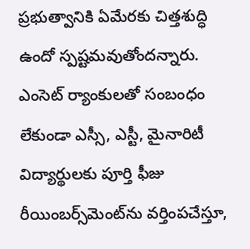ప్రభుత్వానికి ఏమేరకు చిత్తశుద్ధి ఉందో స్పష్టమవుతోందన్నారు. ఎంసెట్‌ ర్యాంకులతో సంబంధం లేకుండా ఎస్సీ, ఎస్టీ, మైనారిటీ విద్యార్థులకు పూర్తి ఫీజు రీయింబర్స్‌మెంట్‌ను వర్తింపచేస్తూ,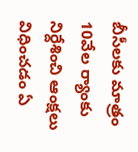బీసీలకు మాత్రం 10వేల ర్యాంకు నిర్దేశించి ఆంక్షలు విధించడం ఏ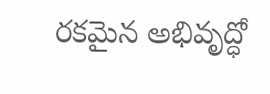రకమైన అభివృద్ధో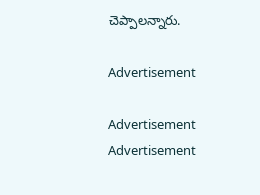చెప్పాలన్నారు.

Advertisement

Advertisement
Advertisement